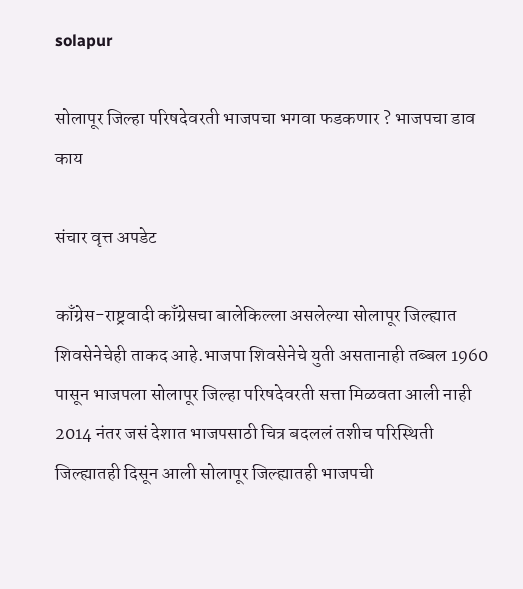solapur

सोलापूर जिल्हा परिषदेवरती भाजपचा भगवा फडकणार ? भाजपचा डाव काय

संचार वृत्त अपडेट

काँग्रेस-राष्ट्रवादी काँग्रेसचा बालेकिल्ला असलेल्या सोलापूर जिल्ह्यात शिवसेनेचेही ताकद आहे.भाजपा शिवसेनेचे युती असतानाही तब्बल 1960 पासून भाजपला सोलापूर जिल्हा परिषदेवरती सत्ता मिळवता आली नाही 2014 नंतर जसं देशात भाजपसाठी चित्र बदललं तशीच परिस्थिती जिल्ह्यातही दिसून आली सोलापूर जिल्ह्यातही भाजपची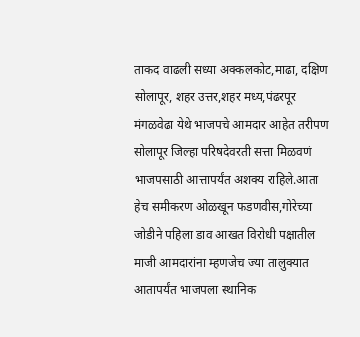ताकद वाढली सध्या अक्कलकोट,माढा, दक्षिण सोलापूर, शहर उत्तर,शहर मध्य,पंढरपूर मंगळवेढा येथे भाजपचे आमदार आहेत तरीपण सोलापूर जिल्हा परिषदेवरती सत्ता मिळवणं भाजपसाठी आत्तापर्यंत अशक्य राहिले.आता हेच समीकरण ओळखून फडणवीस,गोरेच्या जोडीने पहिला डाव आखत विरोधी पक्षातील माजी आमदारांना म्हणजेच ज्या तालुक्यात आतापर्यंत भाजपला स्थानिक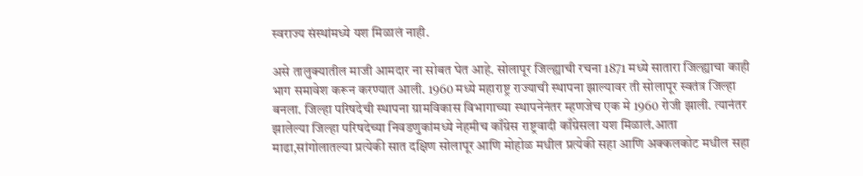स्वराज्य संस्थांमध्ये यश मिळालं नाही.

असे तालुक्यातील माजी आमदार ना सोबत घेत आहे. सोलापूर जिल्ह्याची रचना 1871 मध्ये सातारा जिल्ह्याचा काही भाग समावेश करून करण्यात आली. 1960 मध्ये महाराष्ट्र राज्याची स्थापना झाल्यावर ती सोलापूर स्वतंत्र जिल्हा बनला. जिल्हा परिषदेची स्थापना ग्रामविकास विभागाच्या स्थापनेनंतर म्हणजेच एक मे 1960 रोजी झाली. त्यानंतर झालेल्या जिल्हा परिषदेच्या निवडणुकांमध्ये नेहमीच काँग्रेस राष्ट्रवादी काँग्रेसला यश मिळालं.आता माढा,सांगोलातल्या प्रत्येकी सात दक्षिण सोलापूर आणि मोहोळ मधील प्रत्येकी सहा आणि अक्कलकोट मधील सहा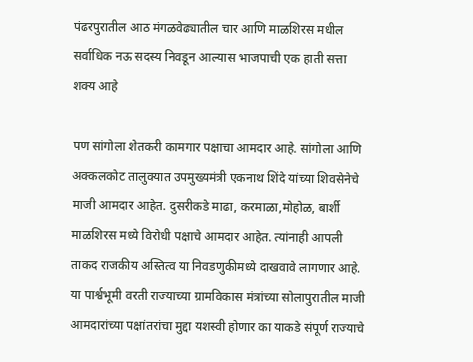पंढरपुरातील आठ मंगळवेढ्यातील चार आणि माळशिरस मधील सर्वाधिक नऊ सदस्य निवडून आल्यास भाजपाची एक हाती सत्ता शक्य आहे

पण सांगोला शेतकरी कामगार पक्षाचा आमदार आहे. सांगोला आणि अक्कलकोट तालुक्यात उपमुख्यमंत्री एकनाथ शिंदे यांच्या शिवसेनेचे माजी आमदार आहेत. दुसरीकडे माढा, करमाळा,मोहोळ, बार्शी माळशिरस मध्ये विरोधी पक्षाचे आमदार आहेत. त्यांनाही आपली ताकद राजकीय अस्तित्व या निवडणुकीमध्ये दाखवावे लागणार आहे. या पार्श्वभूमी वरती राज्याच्या ग्रामविकास मंत्रांच्या सोलापुरातील माजी आमदारांच्या पक्षांतरांचा मुद्दा यशस्वी होणार का याकडे संपूर्ण राज्याचे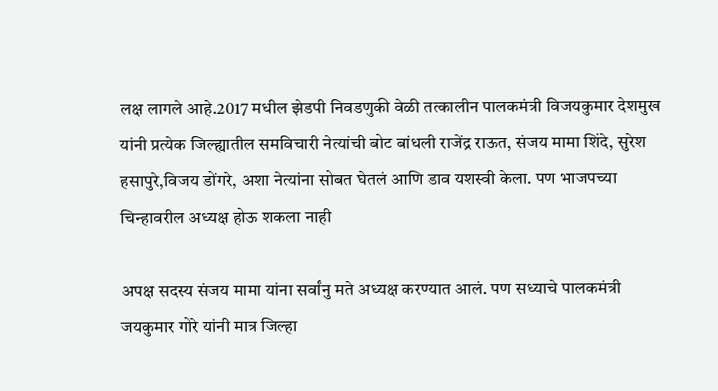लक्ष लागले आहे.2017 मधील झेडपी निवडणुकी वेळी तत्कालीन पालकमंत्री विजयकुमार देशमुख यांनी प्रत्येक जिल्ह्यातील समविचारी नेत्यांची बोट बांधली राजेंद्र राऊत, संजय मामा शिंदे, सुरेश हसापुरे,विजय डोंगरे, अशा नेत्यांना सोबत घेतलं आणि डाव यशस्वी केला. पण भाजपच्या चिन्हावरील अध्यक्ष होऊ शकला नाही

अपक्ष सदस्य संजय मामा यांना सर्वांनु मते अध्यक्ष करण्यात आलं. पण सध्याचे पालकमंत्री जयकुमार गोरे यांनी मात्र जिल्हा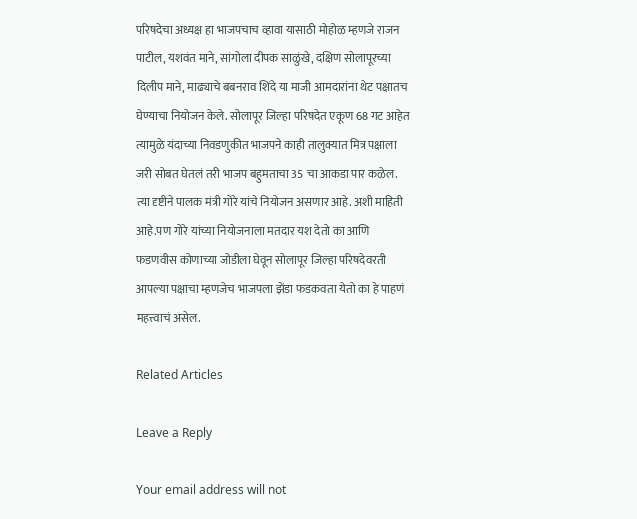परिषदेचा अध्यक्ष हा भाजपचाच व्हावा यासाठी मोहोळ म्हणजे राजन पाटील, यशवंत माने, सांगोला दीपक साळुंखे, दक्षिण सोलापूरच्या दिलीप माने, माढ्याचे बबनराव शिंदे या माजी आमदारांना थेट पक्षातच घेण्याचा नियोजन केले. सोलापूर जिल्हा परिषदेत एकूण 68 गट आहेत त्यामुळे यंदाच्या निवडणुकीत भाजपने काही तालुक्यात मित्र पक्षाला जरी सोबत घेतलं तरी भाजप बहुमताचा 35 चा आकडा पार कळेल. त्या दृष्टीने पालक मंत्री गोरे यांचे नियोजन असणार आहे. अशी माहिती आहे.पण गोरे यांच्या नियोजनाला मतदार यश देतो का आणि फडणवीस कोणाच्या जोडीला घेवून सोलापूर जिल्हा परिषदेवरती आपल्या पक्षाचा म्हणजेच भाजपला झेंडा फडकवता येतो का हे पाहणं महत्त्वाचं असेल.

Related Articles

Leave a Reply

Your email address will not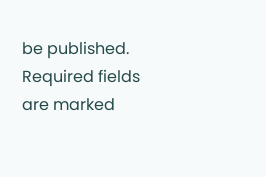be published. Required fields are marked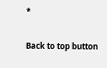*

Back to top button